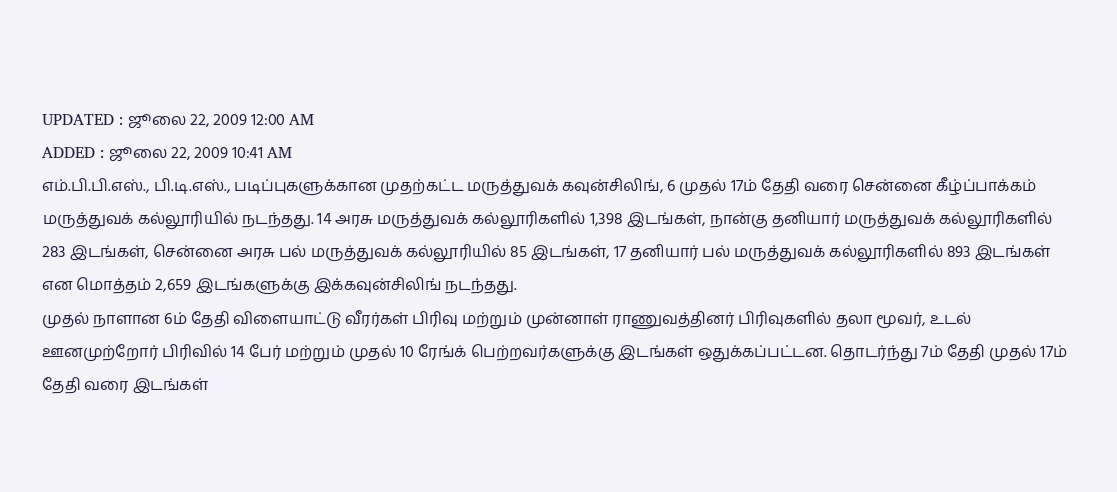UPDATED : ஜூலை 22, 2009 12:00 AM
ADDED : ஜூலை 22, 2009 10:41 AM
எம்.பி.பி.எஸ்., பி.டி.எஸ்., படிப்புகளுக்கான முதற்கட்ட மருத்துவக் கவுன்சிலிங், 6 முதல் 17ம் தேதி வரை சென்னை கீழ்ப்பாக்கம் மருத்துவக் கல்லூரியில் நடந்தது. 14 அரசு மருத்துவக் கல்லூரிகளில் 1,398 இடங்கள், நான்கு தனியார் மருத்துவக் கல்லூரிகளில் 283 இடங்கள், சென்னை அரசு பல் மருத்துவக் கல்லூரியில் 85 இடங்கள், 17 தனியார் பல் மருத்துவக் கல்லூரிகளில் 893 இடங்கள் என மொத்தம் 2,659 இடங்களுக்கு இக்கவுன்சிலிங் நடந்தது.
முதல் நாளான 6ம் தேதி விளையாட்டு வீரர்கள் பிரிவு மற்றும் முன்னாள் ராணுவத்தினர் பிரிவுகளில் தலா மூவர், உடல் ஊனமுற்றோர் பிரிவில் 14 பேர் மற்றும் முதல் 10 ரேங்க் பெற்றவர்களுக்கு இடங்கள் ஒதுக்கப்பட்டன. தொடர்ந்து 7ம் தேதி முதல் 17ம் தேதி வரை இடங்கள்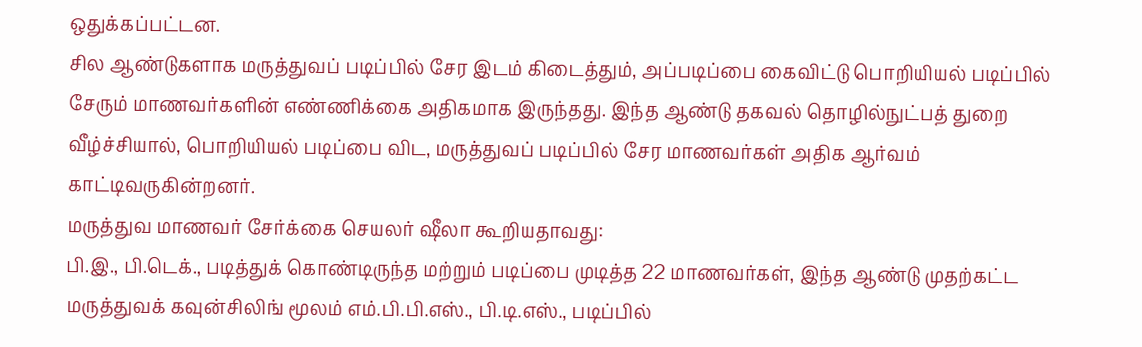ஒதுக்கப்பட்டன.
சில ஆண்டுகளாக மருத்துவப் படிப்பில் சேர இடம் கிடைத்தும், அப்படிப்பை கைவிட்டு பொறியியல் படிப்பில் சேரும் மாணவர்களின் எண்ணிக்கை அதிகமாக இருந்தது. இந்த ஆண்டு தகவல் தொழில்நுட்பத் துறை வீழ்ச்சியால், பொறியியல் படிப்பை விட, மருத்துவப் படிப்பில் சேர மாணவர்கள் அதிக ஆர்வம் காட்டிவருகின்றனர்.
மருத்துவ மாணவர் சேர்க்கை செயலர் ஷீலா கூறியதாவது:
பி.இ., பி.டெக்., படித்துக் கொண்டிருந்த மற்றும் படிப்பை முடித்த 22 மாணவர்கள், இந்த ஆண்டு முதற்கட்ட மருத்துவக் கவுன்சிலிங் மூலம் எம்.பி.பி.எஸ்., பி.டி.எஸ்., படிப்பில்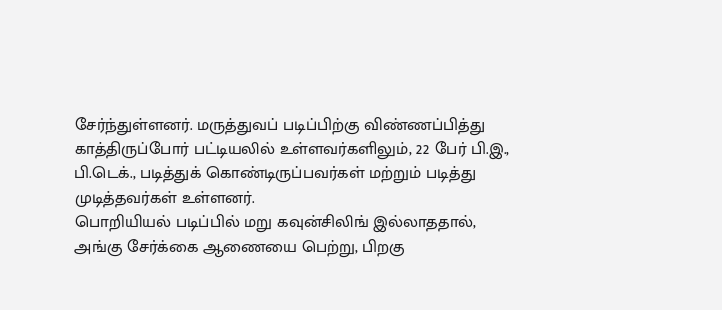சேர்ந்துள்ளனர். மருத்துவப் படிப்பிற்கு விண்ணப்பித்து காத்திருப்போர் பட்டியலில் உள்ளவர்களிலும், 22 பேர் பி.இ., பி.டெக்., படித்துக் கொண்டிருப்பவர்கள் மற்றும் படித்து முடித்தவர்கள் உள்ளனர்.
பொறியியல் படிப்பில் மறு கவுன்சிலிங் இல்லாததால், அங்கு சேர்க்கை ஆணையை பெற்று, பிறகு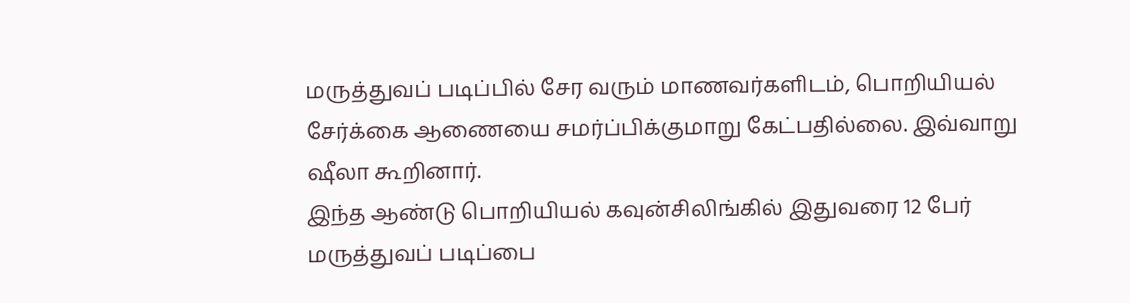மருத்துவப் படிப்பில் சேர வரும் மாணவர்களிடம், பொறியியல் சேர்க்கை ஆணையை சமர்ப்பிக்குமாறு கேட்பதில்லை. இவ்வாறு ஷீலா கூறினார்.
இந்த ஆண்டு பொறியியல் கவுன்சிலிங்கில் இதுவரை 12 பேர் மருத்துவப் படிப்பை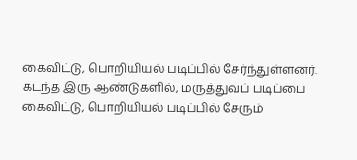கைவிட்டு, பொறியியல் படிப்பில் சேர்ந்துள்ளனர். கடந்த இரு ஆண்டுகளில், மருத்துவப் படிப்பை கைவிட்டு, பொறியியல் படிப்பில் சேரும்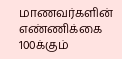மாணவர்களின் எண்ணிக்கை 100க்கும்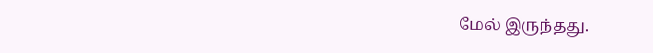மேல் இருந்தது.